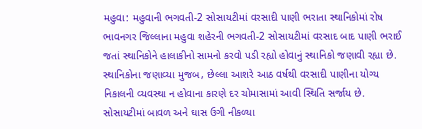મહુવા: મહુવાની ભગવતી-2 સોસાયટીમાં વરસાદી પાણી ભરાતા સ્થાનિકોમાં રોષ
ભાવનગર જિલ્લાના મહુવા શહેરની ભગવતી-2 સોસાયટીમાં વરસાદ બાદ પાણી ભરાઈ જતાં સ્થાનિકોને હાલાકીનો સામનો કરવો પડી રહ્યો હોવાનું સ્થાનિકો જણાવી રહ્યા છે. સ્થાનિકોના જણાવ્યા મુજબ, છેલ્લા આશરે આઠ વર્ષથી વરસાદી પાણીના યોગ્ય નિકાલની વ્યવસ્થા ન હોવાના કારણે દર ચોમાસામાં આવી સ્થિતિ સર્જાય છે. સોસાયટીમાં બાવળ અને ઘાસ ઉગી નીકળ્યા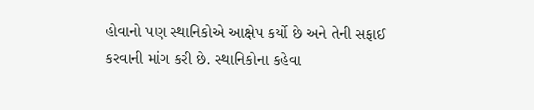હોવાનો પણ સ્થાનિકોએ આક્ષેપ કર્યો છે અને તેની સફાઈ કરવાની માંગ કરી છે. સ્થાનિકોના કહેવા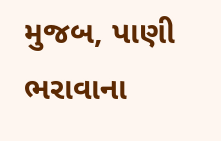મુજબ, પાણી ભરાવાના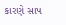કારણે સાપ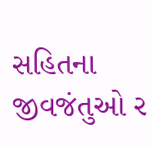સહિતના જીવજંતુઓ ર